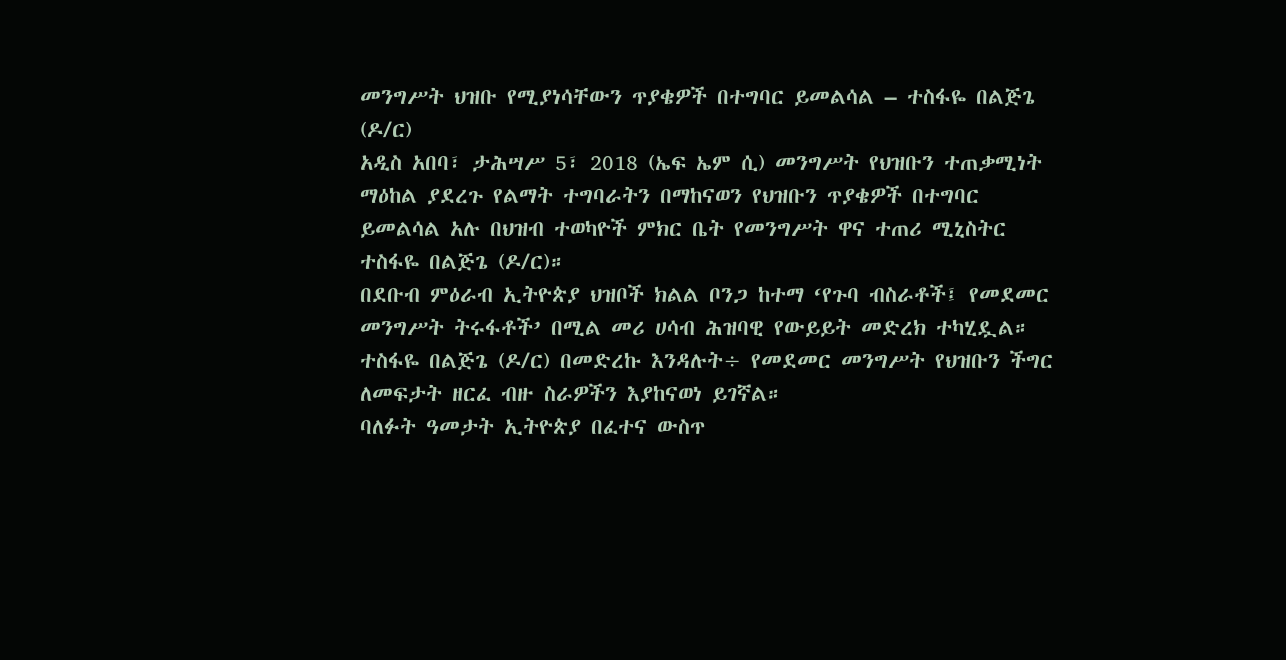መንግሥት ህዝቡ የሚያነሳቸውን ጥያቄዎች በተግባር ይመልሳል – ተስፋዬ በልጅጌ (ዶ/ር)
አዲስ አበባ፣ ታሕሣሥ 5፣ 2018 (ኤፍ ኤም ሲ) መንግሥት የህዝቡን ተጠቃሚነት ማዕከል ያደረጉ የልማት ተግባራትን በማከናወን የህዝቡን ጥያቄዎች በተግባር ይመልሳል አሉ በህዝብ ተወካዮች ምክር ቤት የመንግሥት ዋና ተጠሪ ሚኒስትር ተስፋዬ በልጅጌ (ዶ/ር)።
በደቡብ ምዕራብ ኢትዮጵያ ህዝቦች ክልል ቦንጋ ከተማ ‘የጉባ ብስራቶች፤ የመደመር መንግሥት ትሩፋቶች’ በሚል መሪ ሀሳብ ሕዝባዊ የውይይት መድረክ ተካሂዷል።
ተስፋዬ በልጅጌ (ዶ/ር) በመድረኩ እንዳሉት÷ የመደመር መንግሥት የህዝቡን ችግር ለመፍታት ዘርፈ ብዙ ስራዎችን እያከናወነ ይገኛል።
ባለፉት ዓመታት ኢትዮጵያ በፈተና ውስጥ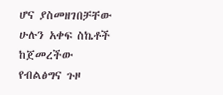ሆና ያስመዘገበቻቸው ሁሉን አቀፍ ስኬቶች ከጀመረችው የብልፅግና ጉዞ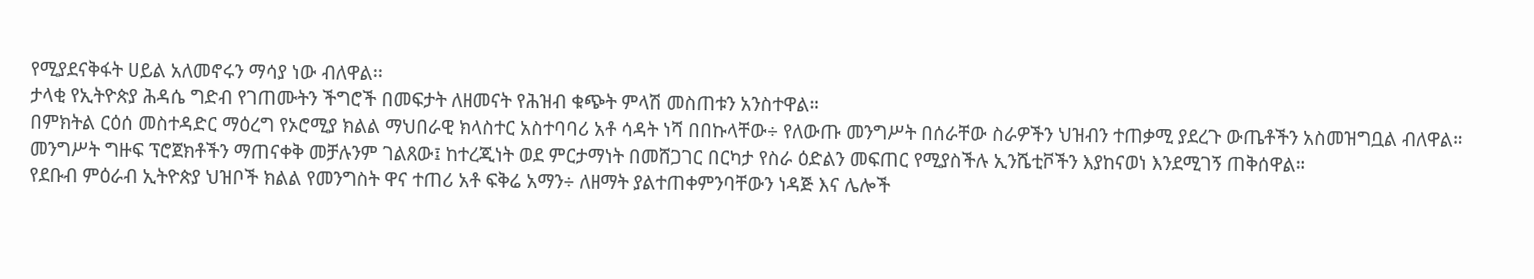የሚያደናቅፋት ሀይል አለመኖሩን ማሳያ ነው ብለዋል፡፡
ታላቂ የኢትዮጵያ ሕዳሴ ግድብ የገጠሙትን ችግሮች በመፍታት ለዘመናት የሕዝብ ቁጭት ምላሽ መስጠቱን አንስተዋል።
በምክትል ርዕሰ መስተዳድር ማዕረግ የኦሮሚያ ክልል ማህበራዊ ክላስተር አስተባባሪ አቶ ሳዳት ነሻ በበኩላቸው÷ የለውጡ መንግሥት በሰራቸው ስራዎችን ህዝብን ተጠቃሚ ያደረጉ ውጤቶችን አስመዝግቧል ብለዋል።
መንግሥት ግዙፍ ፕሮጀክቶችን ማጠናቀቅ መቻሉንም ገልጸው፤ ከተረጂነት ወደ ምርታማነት በመሸጋገር በርካታ የስራ ዕድልን መፍጠር የሚያስችሉ ኢንሼቲቮችን እያከናወነ እንደሚገኝ ጠቅሰዋል።
የደቡብ ምዕራብ ኢትዮጵያ ህዝቦች ክልል የመንግስት ዋና ተጠሪ አቶ ፍቅሬ አማን÷ ለዘማት ያልተጠቀምንባቸውን ነዳጅ እና ሌሎች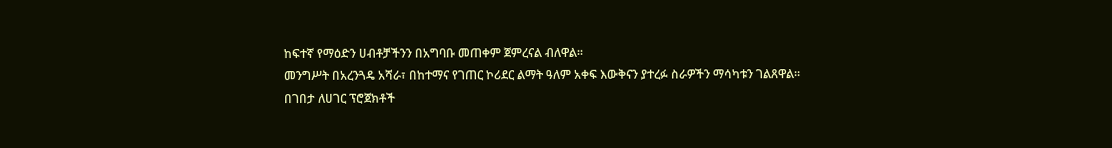ከፍተኛ የማዕድን ሀብቶቻችንን በአግባቡ መጠቀም ጀምረናል ብለዋል፡፡
መንግሥት በአረንጓዴ አሻራ፣ በከተማና የገጠር ኮሪደር ልማት ዓለም አቀፍ እውቅናን ያተረፉ ስራዎችን ማሳካቱን ገልጸዋል።
በገበታ ለሀገር ፕሮጀክቶች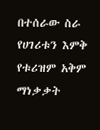በተሰራው ስራ የሀገሪቱን እምቅ የቱሪዝም አቅም ማነቃቃት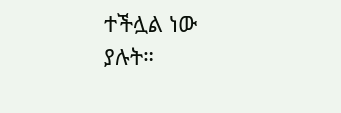ተችሏል ነው ያሉት።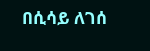በሲሳይ ለገሰ